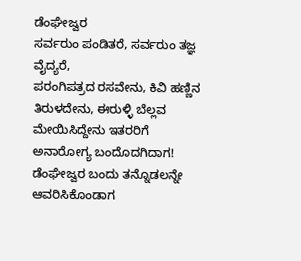ಡೆಂಘೇಜ್ವರ
ಸರ್ವರುಂ ಪಂಡಿತರೆ, ಸರ್ವರುಂ ತಜ್ಞ ವೈದ್ಯರೆ,
ಪರಂಗಿಪತ್ರದ ರಸವೇನು, ಕಿವಿ ಹಣ್ಣಿನ ತಿರುಳದೇನು, ಈರುಳ್ಳಿ ಬೆಲ್ಲವ ಮೇಯಿಸಿದ್ದೇನು ಇತರರಿಗೆ ಅನಾರೋಗ್ಯ ಬಂದೊದಗಿದಾಗ!
ಡೆಂಘೇಜ್ವರ ಬಂದು ತನ್ನೊಡಲನ್ನೇ ಆವರಿಸಿಕೊಂಡಾಗ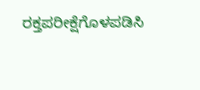ರಕ್ತಪರೀಕ್ಷೆಗೊಳಪಡಿಸಿ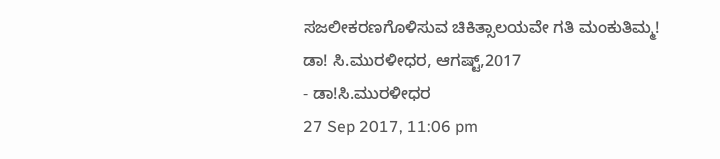ಸಜಲೀಕರಣಗೊಳಿಸುವ ಚಿಕಿತ್ಸಾಲಯವೇ ಗತಿ ಮಂಕುತಿಮ್ಮ!
ಡಾ! ಸಿ.ಮುರಳೀಧರ, ಆಗಷ್ಟ್,2017
- ಡಾ!ಸಿ.ಮುರಳೀಧರ
27 Sep 2017, 11:06 pm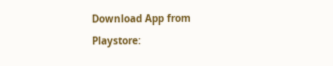Download App from Playstore: